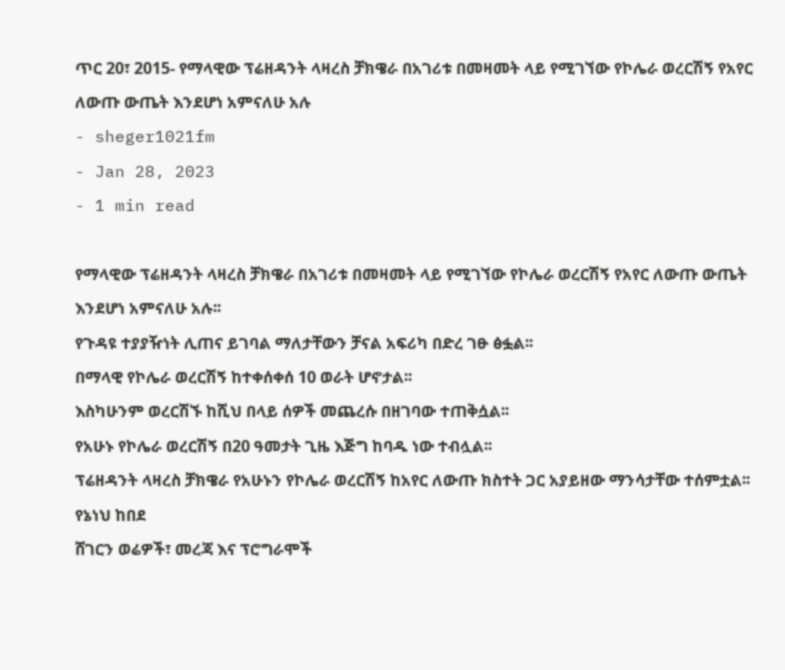ጥር 20፣ 2015- የማላዊው ፕሬዘዳንት ላዛረስ ቻክዌራ በአገሪቱ በመዛመት ላይ የሚገኘው የኮሌራ ወረርሽኝ የአየር ለውጡ ውጤት እንደሆነ አምናለሁ አሉ
- sheger1021fm
- Jan 28, 2023
- 1 min read

የማላዊው ፕሬዘዳንት ላዛረስ ቻክዌራ በአገሪቱ በመዛመት ላይ የሚገኘው የኮሌራ ወረርሽኝ የአየር ለውጡ ውጤት እንደሆነ አምናለሁ አሉ፡፡
የጉዳዩ ተያያዥነት ሊጠና ይገባል ማለታቸውን ቻናል አፍሪካ በድረ ገፁ ፅፏል፡፡
በማላዊ የኮሌራ ወረርሽኝ ከተቀሰቀሰ 10 ወራት ሆኖታል፡፡
እስካሁንም ወረርሽኙ ከሺህ በላይ ሰዎች መጨረሱ በዘገባው ተጠቅሷል፡፡
የአሁኑ የኮሌራ ወረርሽኝ በ20 ዓመታት ጊዜ እጅግ ከባዱ ነው ተብሏል፡፡
ፕሬዘዳንት ላዛረስ ቻክዌራ የአሁኑን የኮሌራ ወረርሽኝ ከአየር ለውጡ ክስተት ጋር አያይዘው ማንሳታቸው ተሰምቷል፡፡
የኔነህ ከበደ
ሸገርን ወሬዎች፣ መረጃ እና ፕሮግራሞች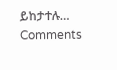ይከታተሉ…
Comments